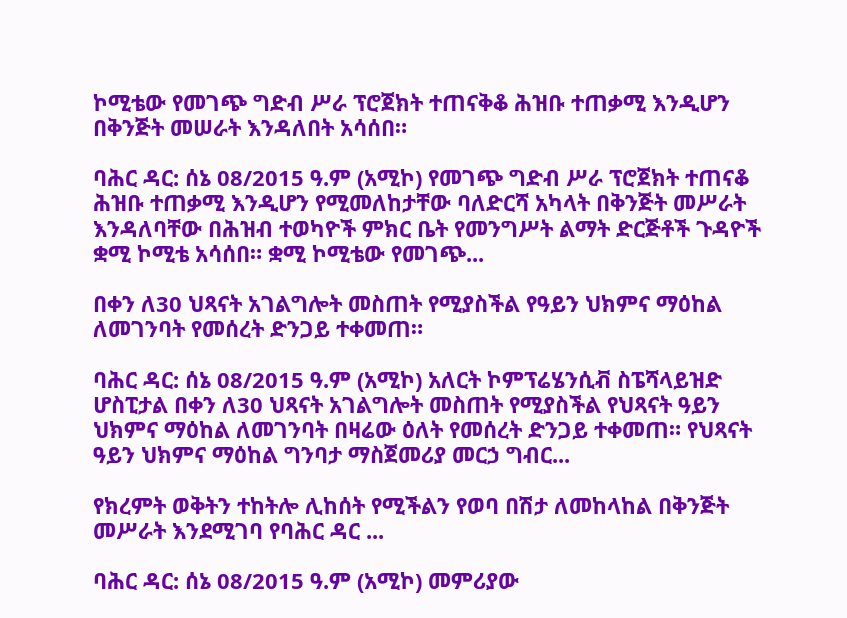ኮሚቴው የመገጭ ግድብ ሥራ ፕሮጀክት ተጠናቅቆ ሕዝቡ ተጠቃሚ እንዲሆን በቅንጅት መሠራት እንዳለበት አሳሰበ።

ባሕር ዳር: ሰኔ 08/2015 ዓ.ም (አሚኮ) የመገጭ ግድብ ሥራ ፕሮጀክት ተጠናቆ ሕዝቡ ተጠቃሚ እንዲሆን የሚመለከታቸው ባለድርሻ አካላት በቅንጅት መሥራት እንዳለባቸው በሕዝብ ተወካዮች ምክር ቤት የመንግሥት ልማት ድርጅቶች ጉዳዮች ቋሚ ኮሚቴ አሳሰበ። ቋሚ ኮሚቴው የመገጭ...

በቀን ለ30 ህጻናት አገልግሎት መስጠት የሚያስችል የዓይን ህክምና ማዕከል ለመገንባት የመሰረት ድንጋይ ተቀመጠ።

ባሕር ዳር: ሰኔ 08/2015 ዓ.ም (አሚኮ) አለርት ኮምፕሬሄንሲቭ ስፔሻላይዝድ ሆስፒታል በቀን ለ30 ህጻናት አገልግሎት መስጠት የሚያስችል የህጻናት ዓይን ህክምና ማዕከል ለመገንባት በዛሬው ዕለት የመሰረት ድንጋይ ተቀመጠ። የህጻናት ዓይን ህክምና ማዕከል ግንባታ ማስጀመሪያ መርኃ ግብር...

የክረምት ወቅትን ተከትሎ ሊከሰት የሚችልን የወባ በሽታ ለመከላከል በቅንጅት መሥራት እንደሚገባ የባሕር ዳር ...

ባሕር ዳር: ሰኔ 08/2015 ዓ.ም (አሚኮ) መምሪያው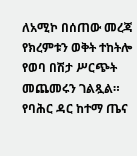ለአሚኮ በሰጠው መረጃ የክረምቱን ወቅት ተከትሎ የወባ በሽታ ሥርጭት መጨመሩን ገልጿል። የባሕር ዳር ከተማ ጤና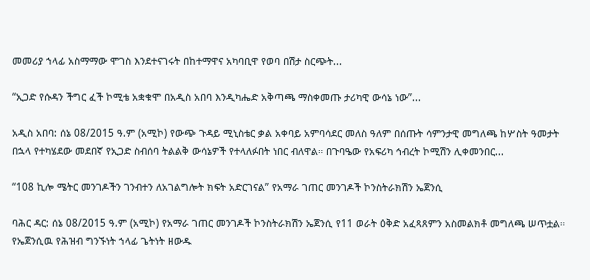መመሪያ ኀላፊ አስማማው ሞገስ እንደተናገሩት በከተማዋና አካባቢዋ የወባ በሽታ ስርጭት...

“ኢጋድ የሱዳን ችግር ፈች ኮሚቴ አቋቁሞ በአዲስ አበባ እንዲካሔድ አቅጣጫ ማስቀመጡ ታሪካዊ ውሳኔ ነው”...

አዲስ አበባ: ሰኔ 08/2015 ዓ.ም (አሚኮ) የውጭ ጉዳይ ሚኒስቴር ቃል አቀባይ አምባሳደር መለስ ዓለም በሰጡት ሳምንታዊ መግለጫ ከሦስት ዓመታት በኋላ የተካሄደው መደበኛ የኢጋድ ስብሰባ ትልልቅ ውሳኔዎች የተላለፉበት ነበር ብለዋል። በጉባዔው የአፍሪካ ኅብረት ኮሚሽን ሊቀመንበር...

“108 ኪሎ ሜትር መንገዶችን ገንብተን ለአገልግሎት ክፍት አድርገናል” የአማራ ገጠር መንገዶች ኮንስትራክሽን ኤጀንሲ

ባሕር ዳር: ሰኔ 08/2015 ዓ.ም (አሚኮ) የአማራ ገጠር መንገዶች ኮንስትራክሽን ኤጀንሲ የ11 ወራት ዕቅድ አፈጻጸምን አስመልክቶ መግለጫ ሠጥቷል። የኤጀንሲዉ የሕዝብ ግንኙነት ኀላፊ ጌትነት ዘውዱ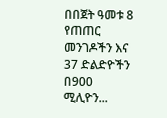በበጀት ዓመቱ 8 የጠጠር መንገዶችን እና 37 ድልድዮችን በ900 ሚሊዮን...